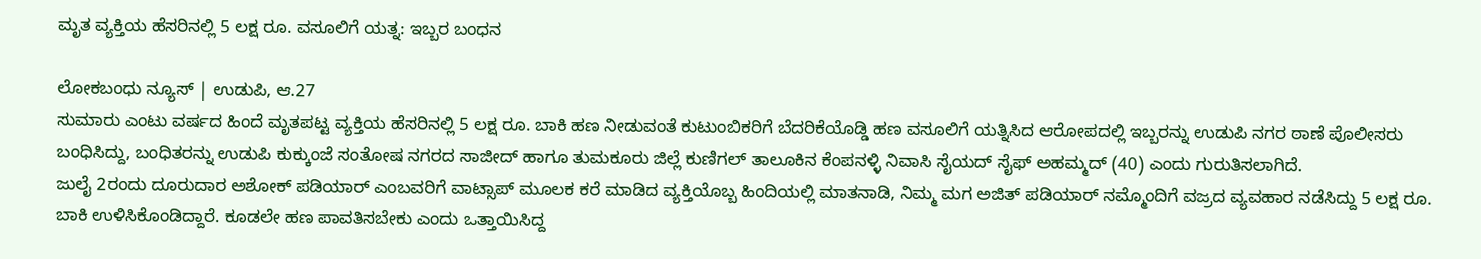ಮೃತ ವ್ಯಕ್ತಿಯ ಹೆಸರಿನಲ್ಲಿ 5 ಲಕ್ಷ ರೂ. ವಸೂಲಿಗೆ ಯತ್ನ: ಇಬ್ಬರ ಬಂಧನ

ಲೋಕಬಂಧು ನ್ಯೂಸ್ | ಉಡುಪಿ, ಆ.27
ಸುಮಾರು ಎಂಟು ವರ್ಷದ ಹಿಂದೆ ಮೃತಪಟ್ಟ ವ್ಯಕ್ತಿಯ ಹೆಸರಿನಲ್ಲಿ 5 ಲಕ್ಷ ರೂ. ಬಾಕಿ ಹಣ ನೀಡುವಂತೆ ಕುಟುಂಬಿಕರಿಗೆ ಬೆದರಿಕೆಯೊಡ್ಡಿ ಹಣ ವಸೂಲಿಗೆ ಯತ್ನಿಸಿದ ಆರೋಪದಲ್ಲಿ ಇಬ್ಬರನ್ನು ಉಡುಪಿ ನಗರ ಠಾಣೆ ಪೊಲೀಸರು ಬಂಧಿಸಿದ್ದು, ಬಂಧಿತರನ್ನು ಉಡುಪಿ ಕುಕ್ಕುಂಜೆ ಸಂತೋಷ ನಗರದ ಸಾಜೀದ್ ಹಾಗೂ ತುಮಕೂರು ಜಿಲ್ಲೆ ಕುಣಿಗಲ್ ತಾಲೂಕಿನ ಕೆಂಪನಳ್ಳಿ ನಿವಾಸಿ ಸೈಯದ್ ಸೈಫ್ ಅಹಮ್ಮದ್ (40) ಎಂದು ಗುರುತಿಸಲಾಗಿದೆ.
ಜುಲೈ 2ರಂದು ದೂರುದಾರ ಅಶೋಕ್ ಪಡಿಯಾರ್ ಎಂಬವರಿಗೆ ವಾಟ್ಸಾಪ್ ಮೂಲಕ ಕರೆ ಮಾಡಿದ ವ್ಯಕ್ತಿಯೊಬ್ಬ ಹಿಂದಿಯಲ್ಲಿ ಮಾತನಾಡಿ, ನಿಮ್ಮ ಮಗ ಅಜಿತ್ ಪಡಿಯಾರ್ ನಮ್ಮೊಂದಿಗೆ ವಜ್ರದ ವ್ಯವಹಾರ ನಡೆಸಿದ್ದು 5 ಲಕ್ಷ ರೂ. ಬಾಕಿ ಉಳಿಸಿಕೊಂಡಿದ್ದಾರೆ. ಕೂಡಲೇ ಹಣ ಪಾವತಿಸಬೇಕು ಎಂದು ಒತ್ತಾಯಿಸಿದ್ದ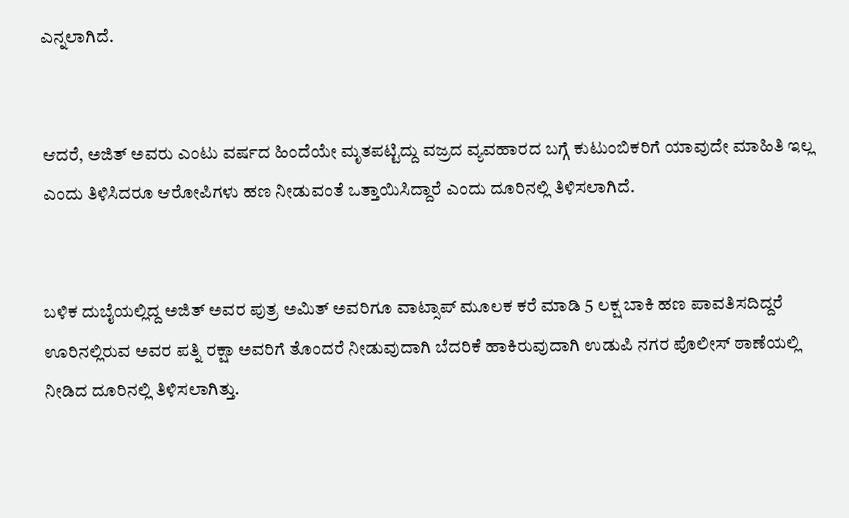ಎನ್ನಲಾಗಿದೆ.


ಆದರೆ, ಅಜಿತ್ ಅವರು ಎಂಟು ವರ್ಷದ ಹಿಂದೆಯೇ ಮೃತಪಟ್ಟಿದ್ದು ವಜ್ರದ ವ್ಯವಹಾರದ ಬಗ್ಗೆ ಕುಟುಂಬಿಕರಿಗೆ ಯಾವುದೇ ಮಾಹಿತಿ ಇಲ್ಲ ಎಂದು ತಿಳಿಸಿದರೂ ಆರೋಪಿಗಳು ಹಣ ನೀಡುವಂತೆ ಒತ್ತಾಯಿಸಿದ್ದಾರೆ ಎಂದು ದೂರಿನಲ್ಲಿ ತಿಳಿಸಲಾಗಿದೆ.


ಬಳಿಕ ದುಬೈಯಲ್ಲಿದ್ದ ಅಜಿತ್ ಅವರ ಪುತ್ರ ಅಮಿತ್ ಅವರಿಗೂ ವಾಟ್ಸಾಪ್ ಮೂಲಕ ಕರೆ ಮಾಡಿ 5 ಲಕ್ಷ ಬಾಕಿ ಹಣ ಪಾವತಿಸದಿದ್ದರೆ ಊರಿನಲ್ಲಿರುವ ಅವರ ಪತ್ನಿ ರಕ್ಷಾ ಅವರಿಗೆ ತೊಂದರೆ ನೀಡುವುದಾಗಿ ಬೆದರಿಕೆ ಹಾಕಿರುವುದಾಗಿ ಉಡುಪಿ ನಗರ ಪೊಲೀಸ್ ಠಾಣೆಯಲ್ಲಿ ನೀಡಿದ ದೂರಿನಲ್ಲಿ ತಿಳಿಸಲಾಗಿತ್ತು.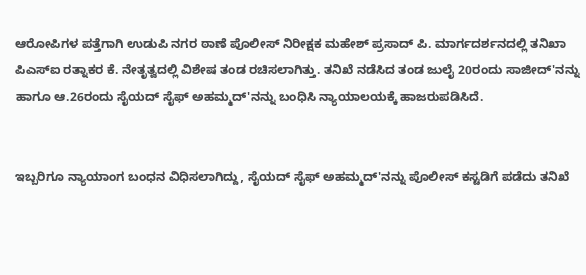ಆರೋಪಿಗಳ ಪತ್ತೆಗಾಗಿ ಉಡುಪಿ ನಗರ ಠಾಣೆ ಪೊಲೀಸ್ ನಿರೀಕ್ಷಕ ಮಹೇಶ್ ಪ್ರಸಾದ್ ಪಿ. ಮಾರ್ಗದರ್ಶನದಲ್ಲಿ ತನಿಖಾ ಪಿಎಸ್ಐ ರತ್ನಾಕರ ಕೆ. ನೇತೃತ್ವದಲ್ಲಿ ವಿಶೇಷ ತಂಡ ರಚಿಸಲಾಗಿತ್ತು. ತನಿಖೆ ನಡೆಸಿದ ತಂಡ ಜುಲೈ 20ರಂದು ಸಾಜೀದ್'ನನ್ನು ಹಾಗೂ ಆ.26ರಂದು ಸೈಯದ್ ಸೈಫ್ ಅಹಮ್ಮದ್'ನನ್ನು ಬಂಧಿಸಿ ನ್ಯಾಯಾಲಯಕ್ಕೆ ಹಾಜರುಪಡಿಸಿದೆ.


ಇಬ್ಬರಿಗೂ ನ್ಯಾಯಾಂಗ ಬಂಧನ ವಿಧಿಸಲಾಗಿದ್ದು, ಸೈಯದ್ ಸೈಫ್ ಅಹಮ್ಮದ್'ನನ್ನು ಪೊಲೀಸ್ ಕಸ್ಟಡಿಗೆ ಪಡೆದು ತನಿಖೆ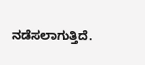ನಡೆಸಲಾಗುತ್ತಿದೆ.